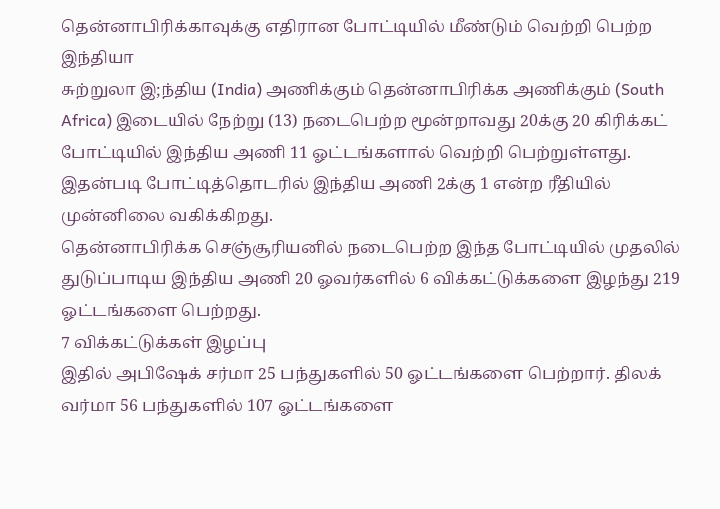தென்னாபிரிக்காவுக்கு எதிரான போட்டியில் மீண்டும் வெற்றி பெற்ற இந்தியா
சுற்றுலா இ;ந்திய (India) அணிக்கும் தென்னாபிரிக்க அணிக்கும் (South Africa) இடையில் நேற்று (13) நடைபெற்ற மூன்றாவது 20க்கு 20 கிரிக்கட் போட்டியில் இந்திய அணி 11 ஓட்டங்களால் வெற்றி பெற்றுள்ளது.
இதன்படி போட்டித்தொடரில் இந்திய அணி 2க்கு 1 என்ற ரீதியில் முன்னிலை வகிக்கிறது.
தென்னாபிரிக்க செஞ்சூரியனில் நடைபெற்ற இந்த போட்டியில் முதலில் துடுப்பாடிய இந்திய அணி 20 ஓவர்களில் 6 விக்கட்டுக்களை இழந்து 219 ஓட்டங்களை பெற்றது.
7 விக்கட்டுக்கள் இழப்பு
இதில் அபிஷேக் சர்மா 25 பந்துகளில் 50 ஓட்டங்களை பெற்றார். திலக் வர்மா 56 பந்துகளில் 107 ஓட்டங்களை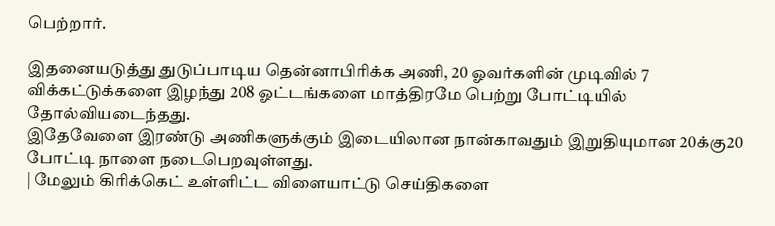பெற்றார்.

இதனையடுத்து துடுப்பாடிய தென்னாபிரிக்க அணி, 20 ஓவர்களின் முடிவில் 7 விக்கட்டுக்களை இழந்து 208 ஓட்டங்களை மாத்திரமே பெற்று போட்டியில் தோல்வியடைந்தது.
இதேவேளை இரண்டு அணிகளுக்கும் இடையிலான நான்காவதும் இறுதியுமான 20க்கு20 போட்டி நாளை நடைபெறவுள்ளது.
| மேலும் கிரிக்கெட் உள்ளிட்ட விளையாட்டு செய்திகளை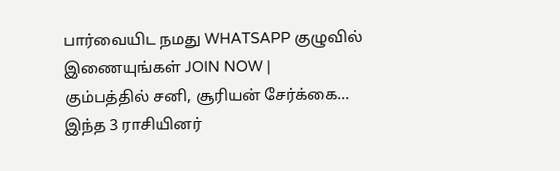பார்வையிட நமது WHATSAPP குழுவில் இணையுங்கள் JOIN NOW |
கும்பத்தில் சனி, சூரியன் சேர்க்கை... இந்த 3 ராசியினர்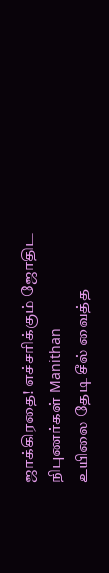ஜாக்கிரதை! எச்சரிக்கும் ஜோதிட நிபுணர்கள் Manithan
உயிலை தேடி சீல் வைத்த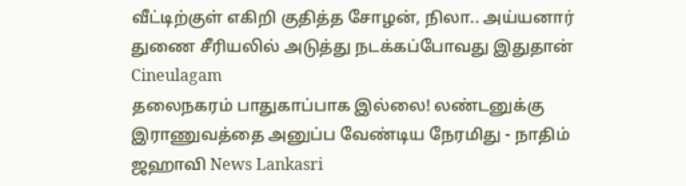வீட்டிற்குள் எகிறி குதித்த சோழன், நிலா.. அய்யனார் துணை சீரியலில் அடுத்து நடக்கப்போவது இதுதான் Cineulagam
தலைநகரம் பாதுகாப்பாக இல்லை! லண்டனுக்கு இராணுவத்தை அனுப்ப வேண்டிய நேரமிது - நாதிம் ஜஹாவி News Lankasri